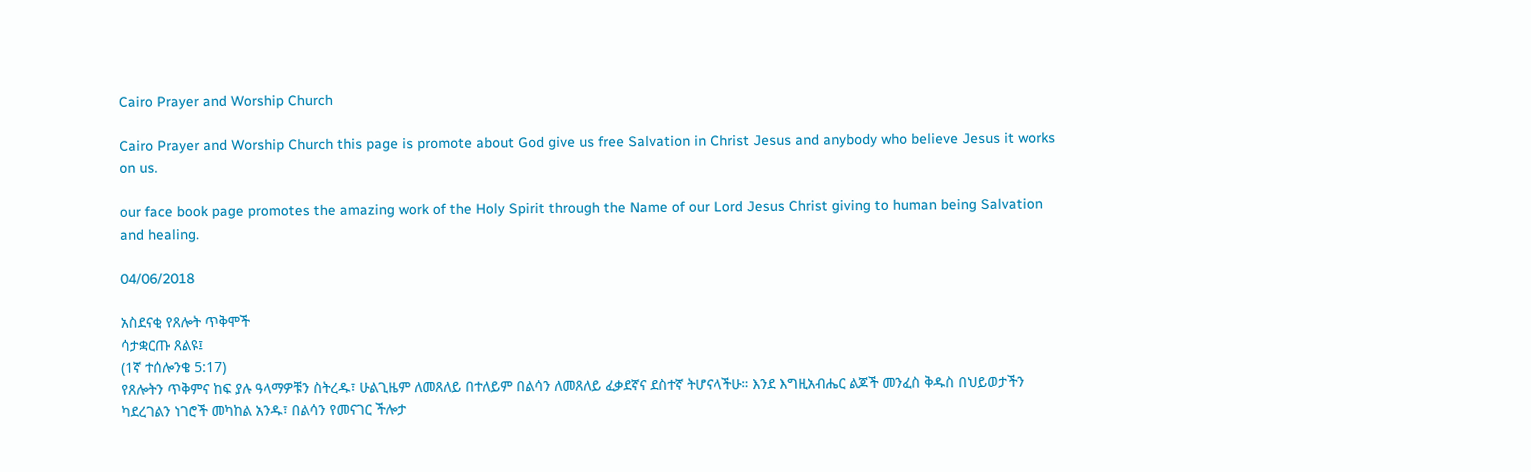Cairo Prayer and Worship Church

Cairo Prayer and Worship Church this page is promote about God give us free Salvation in Christ Jesus and anybody who believe Jesus it works on us.

our face book page promotes the amazing work of the Holy Spirit through the Name of our Lord Jesus Christ giving to human being Salvation and healing.

04/06/2018

አስደናቂ የጸሎት ጥቅሞች
ሳታቋርጡ ጸልዩ፤
(1ኛ ተሰሎንቄ 5:17)
የጸሎትን ጥቅምና ከፍ ያሉ ዓላማዎቹን ስትረዱ፣ ሁልጊዜም ለመጸለይ በተለይም በልሳን ለመጸለይ ፈቃደኛና ደስተኛ ትሆናላችሁ። እንደ እግዚአብሔር ልጆች መንፈስ ቅዱስ በህይወታችን ካደረገልን ነገሮች መካከል አንዱ፣ በልሳን የመናገር ችሎታ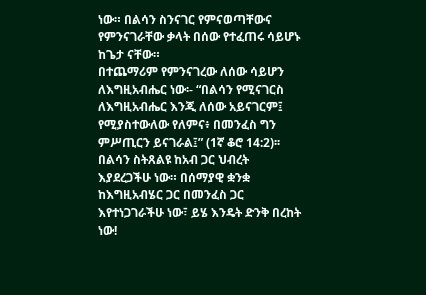ነው። በልሳን ስንናገር የምናወጣቸውና የምንናገራቸው ቃላት በሰው የተፈጠሩ ሳይሆኑ ከጌታ ናቸው።
በተጨማሪም የምንናገረው ለሰው ሳይሆን ለእግዚአብሔር ነው፡- “በልሳን የሚናገርስ ለእግዚአብሔር እንጂ ለሰው አይናገርም፤ የሚያስተውለው የለምና፥ በመንፈስ ግን ምሥጢርን ይናገራል፤” (1ኛ ቆሮ 14:2)፡፡ በልሳን ስትጸልዩ ከአብ ጋር ህብረት እያደረጋችሁ ነው። በሰማያዊ ቋንቋ ከእግዚአብሄር ጋር በመንፈስ ጋር እየተነጋገራችሁ ነው፣ ይሄ እንዴት ድንቅ በረከት ነው!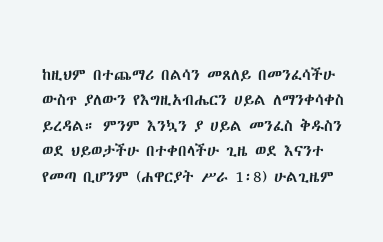ከዚህም በተጨማሪ በልሳን መጸለይ በመንፈሳችሁ ውስጥ ያለውን የእግዚአብሔርን ሀይል ለማንቀሳቀስ ይረዳል። ምንም እንኳን ያ ሀይል መንፈስ ቅዱስን ወደ ህይወታችሁ በተቀበላችሁ ጊዜ ወደ እናንተ የመጣ ቢሆንም (ሐዋርያት ሥራ 1፡8) ሁልጊዜም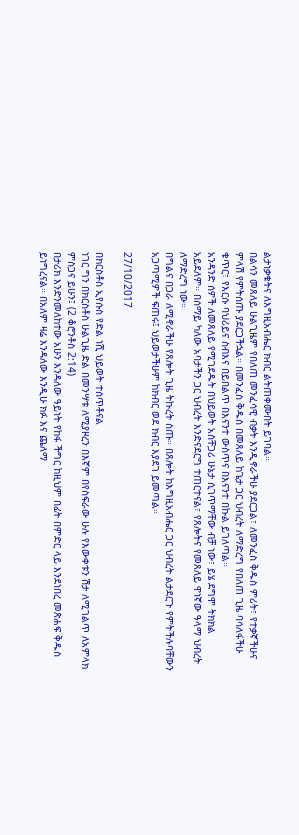ልታነቃቁትና ለእግዚአብሔር ክብር ልትጠቀሙበት ይገባል።
በልሳን መጸለይ ሁልጊዜም የበለጠ መንፈሳዊ ብቃት እንዲኖራችሁ ያደርጋል፣ ለመንፈስ ቅዱስ ምሪት፣ የተቃኛችሁና ምላሽ የምትሰጡ ያደርጋችኋል። በመንፈስ ቅዱስ በመጸለይ ከጌታ ጋር ህብረት ለማድረግ የበለጠ ጊዜ ባሳለፋችሁ ቁጥር፣ የእርሱ ባህሪይና ስብእና በይበልጥ በእናንተ ውስጥና በእናንተ በኩል ይገለጣል።
አንዳንድ ሰዎች ለመጸለይ የሚገደዱት በህይወት አስቸጋሪ ሁኔታ ሲገጥማቸው ብቻ ነው፣ ይሄ ደግሞ ትክክል አይደለም። በሰማይ ካለው አባታችን ጋር ህብረት እንድናደርግ ተጠርተናል፣ የጸሎትና የመጸለይ ዋነኛው ዓላማ ህብረት ለማድረግ ነው።
በግልና በጋራ ለሚኖራችሁ የጸሎት ጊዜ ትኩረት ስጡ። በጸሎት ከእግዚአብሔር ጋር ህብረት ልታደርጉ የምትችሉባቸውን አጋጣሚዎች ፍጠሩ፤ ህይወታችሁም ከክብር ወደ ክብር እያደገ ይመጣል።

27/10/2017

በክርስቶስ ኢየሱስ የድል ነሺ ህይወት ተሰጥቶናል
ነገር ግን በክርስቶስ ሁልጊዜ ድል በመንሣቱ ለሚያዞረን በእኛም በየስፍራው ሁሉ የእውቀቱን ሽታ ለሚገልጥ ለአምላክ ምስጋና ይሁን፤ (2 ቆሮንቶስ 2:14)
በታሪክ እንድንመለከተው አሁን እንዳለው ዓይነት የከፋ ችግር ከዚህም በፊት በምድር ላይ እንደነበረ መጽሐፍ ቅዱስ ይነግረናል። በአለም ዛሬ እንዳለው እንዲሁ ክፉ እና ጨለማ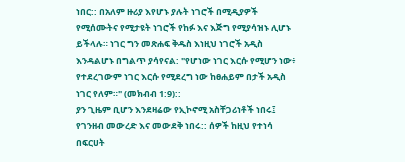ነበር:: በአለም ዙሪያ እየሆኑ ያሉት ነገሮች በሚዲያዎች የሚሰሙትና የሚታዩት ነገሮች የከፉ እና እጅግ የሚያሳዝኑ ሊሆኑ ይችላሉ። ነገር ግን መጽሐፍ ቅዱስ እነዚህ ነገሮች አዲስ እንዳልሆኑ በግልጥ ያሳየናል: "የሆነው ነገር እርሱ የሚሆን ነው፥ የተደረገውም ነገር እርሱ የሚደረግ ነው ከፀሐይም በታች አዲስ ነገር የለም።" (መክብብ 1:9)::
ያን ጊዜም ቢሆን እንደዛሬው የኢኮኖሚ አስቸጋሪነቶች ነበሩ፤ የገንዘብ መውረድ እና መውደቅ ነበሩ:: ሰዎች ከዚህ የተነሳ በፍርሀት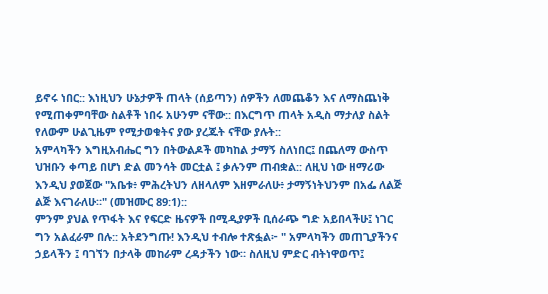ይኖሩ ነበር:: እነዚህን ሁኔታዎች ጠላት (ሰይጣን) ሰዎችን ለመጨቆን እና ለማስጨነቅ የሚጠቀምባቸው ስልቶች ነበሩ አሁንም ናቸው:: በእርግጥ ጠላት አዲስ ማታለያ ስልት የለውም ሁልጊዜም የሚታወቁትና ያው ያረጁት ናቸው ያሉት::
አምላካችን እግዚአብሔር ግን በትውልዶች መካከል ታማኝ ስለነበር፤ በጨለማ ውስጥ ህዝቡን ቀጣይ በሆነ ድል መንሳት መርቷል ፤ ቃሉንም ጠብቋል:: ለዚህ ነው ዘማሪው እንዲህ ያወጀው "አቤቱ፥ ምሕረትህን ለዘላለም እዘምራለሁ፥ ታማኝነትህንም በአፌ ለልጅ ልጅ እናገራለሁ።" (መዝሙር 89:1)::
ምንም ያህል የጥፋት እና የፍርድ ዜናዎች በሚዲያዎች ቢሰራጭ ግድ አይበላችሁ፤ ነገር ግን አልፈራም በሉ:: አትደንግጡ! እንዲህ ተብሎ ተጽፏል፦ " አምላካችን መጠጊያችንና ኃይላችን ፤ ባገኘን በታላቅ መከራም ረዳታችን ነው። ስለዚህ ምድር ብትነዋወጥ፤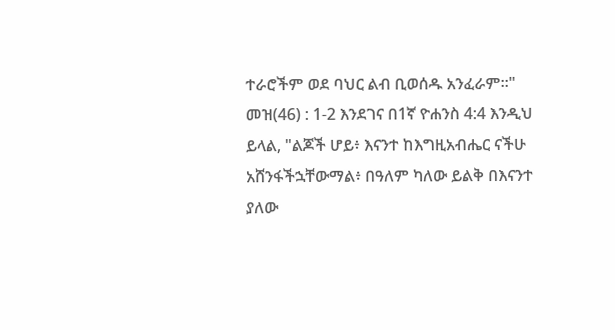ተራሮችም ወደ ባህር ልብ ቢወሰዱ አንፈራም።" መዝ(46) : 1-2 እንደገና በ1ኛ ዮሐንስ 4:4 እንዲህ ይላል, "ልጆች ሆይ፥ እናንተ ከእግዚአብሔር ናችሁ አሸንፋችኋቸውማል፥ በዓለም ካለው ይልቅ በእናንተ ያለው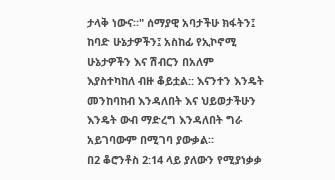ታላቅ ነውና።" ሰማያዊ አባታችሁ ክፋትን፤ ከባድ ሁኔታዎችን፤ አስከፊ የኢኮኖሚ ሁኔታዎችን እና ሽብርን በአለም እያስተካከለ ብዙ ቆይቷል:: እናንተን እንዴት መንከባከብ እንዳለበት እና ህይወታችሁን እንዴት ውብ ማድረግ እንዳለበት ግራ አይገባውም በሚገባ ያውቃል።
በ2 ቆሮንቶስ 2:14 ላይ ያለውን የሚያነቃቃ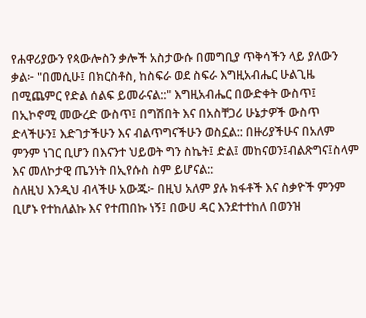የሐዋሪያውን የጳውሎስን ቃሎች አስታውሱ በመግቢያ ጥቅሳችን ላይ ያለውን ቃል፦ "በመሲሁ፤ በክርስቶስ, ከስፍራ ወደ ስፍራ እግዚአብሔር ሁልጊዜ በሚጨምር የድል ሰልፍ ይመራናል::" እግዚአብሔር በውድቀት ውስጥ፤ በኢኮኖሚ መውረድ ውስጥ፤ በግሽበት እና በአስቸጋሪ ሁኔታዎች ውስጥ ድላችሁን፤ እድገታችሁን እና ብልጥግናችሁን ወስኗል:: በዙሪያችሁና በአለም ምንም ነገር ቢሆን በእናንተ ህይወት ግን ስኬት፤ ድል፤ መከናወን፤ብልጽግና፤ስላም እና መለኮታዊ ጤንነት በኢየሱስ ስም ይሆናል::
ስለዚህ እንዲህ ብላችሁ አውጁ፦ በዚህ አለም ያሉ ክፋቶች እና ስቃዮች ምንም ቢሆኑ የተከለልኩ እና የተጠበኩ ነኝ፤ በውሀ ዳር እንደተተከለ በወንዝ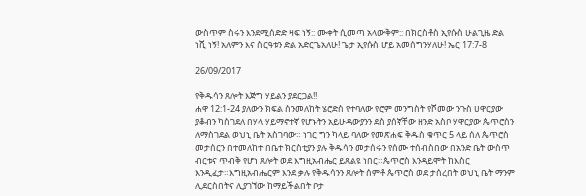ውስጥም ስሩን እንደሚሰድድ ዛፍ ነኝ:: ሙቀት ሲመጣ አላውቅም:: በክርስቶስ ኢየሱስ ሁልጊዜ ድል ነሺ ነኝ! አለምን እና ስርዓቱን ድል አድርጌአለሁ! ጌታ ኢየሱስ ሆይ አመሰግንሃለሁ! ኤር 17:7-8

26/09/2017

የቅዱሳን ጸሎት እጅግ ሃይልን ያደርጋል!!
ሐዋ 12:1-24 ያለውን ክፍል ስንመለከት ሄሮድስ የተባለው የሮም መንግስት የሾመው ንጉስ ሀዋርያው ያቆብን ካስገደለ በሃላ ሃይማኖተኛ የሆኑትን አይሁዳውያንን ደስ ያሰኛቸው ዘንድ አስቦ ሃዋርያው ጴጥሮስን ለማስገደል ወህኒ ቤት አስገባው። ነገር ግን ካላይ ባለው የመጽሐፍ ቅዱስ ቁጥር 5 ላይ ሰለ ጴጥሮስ መታሰርን በተመለከተ በቤተ ክርስቲያን ያሉ ቅዱሳን መታሰሩን የሰሙ ተሰብስበው በአንድ ቤት ውስጥ ብርቱና ጥብቅ የሆነ ጸሎት ወደ እግዚአብሔር ይጸልዩ ነበር።ጴጥሮስ እንዳይሞት ከእስር እንዲፈታ።እግዚአብሔርም እንደ ቃሉ የቅዱሳንን ጸሎት ሰምቶ ጴጥሮስ ወደ ታሰረበት ወህኒ ቤት ማንም ሊደርስበትና ሊያገኘው ከማይችልበት ቦታ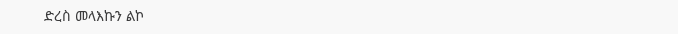ድረስ መላእኩን ልኮ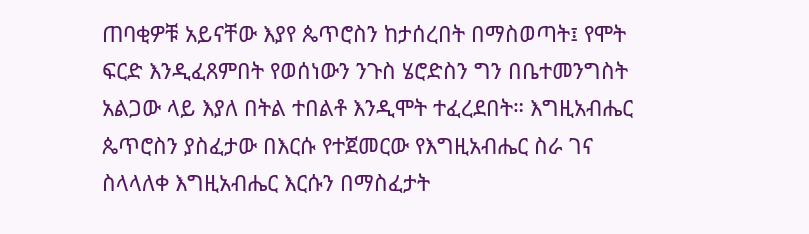ጠባቂዎቹ አይናቸው እያየ ጴጥሮስን ከታሰረበት በማስወጣት፤ የሞት ፍርድ እንዲፈጸምበት የወሰነውን ንጉስ ሄሮድስን ግን በቤተመንግስት አልጋው ላይ እያለ በትል ተበልቶ እንዲሞት ተፈረደበት። እግዚአብሔር ጴጥሮስን ያስፈታው በእርሱ የተጀመርው የእግዚአብሔር ስራ ገና ስላላለቀ እግዚአብሔር እርሱን በማስፈታት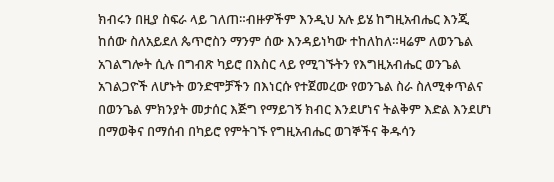ክብሩን በዚያ ስፍራ ላይ ገለጠ።ብዙዎችም እንዲህ አሉ ይሄ ከግዚአብሔር እንጂ ከሰው ስለአይደለ ጴጥሮስን ማንም ሰው እንዳይነካው ተከለከለ።ዛሬም ለወንጌል አገልግሎት ሲሉ በግብጽ ካይሮ በእስር ላይ የሚገኙትን የእግዚአብሔር ወንጌል አገልጋዮች ለሆኑት ወንድሞቻችን በእነርሱ የተጀመረው የወንጌል ስራ ስለሚቀጥልና በወንጌል ምክንያት መታሰር እጅግ የማይገኝ ክብር እንደሆነና ትልቅም እድል እንደሆነ በማወቅና በማሰብ በካይሮ የምትገኙ የግዚአብሔር ወገኞችና ቅዱሳን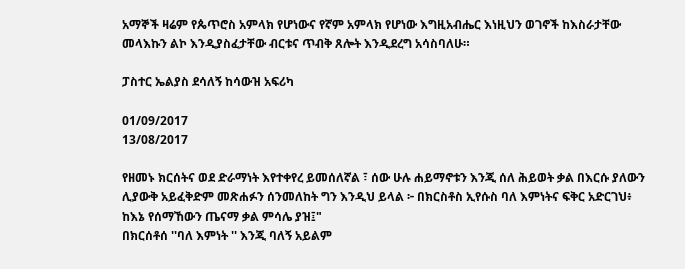አማኞች ዛሬም የጴጥሮስ አምላክ የሆነውና የኛም አምላክ የሆነው እግዚአብሔር እነዚህን ወገኖች ከእስራታቸው መላእኩን ልኮ እንዲያስፈታቸው ብርቱና ጥብቅ ጸሎት እንዲደረግ አሳስባለሁ።

ፓስተር ኤልያስ ደሳለኝ ከሳውዝ አፍሪካ

01/09/2017
13/08/2017

የዘመኑ ክርሰትና ወደ ድራማነት እየተቀየረ ይመሰለኛል ፣ ሰው ሁሉ ሐይማኖቱን እንጂ ሰለ ሕይወት ቃል በእርሱ ያለውን ሊያውቅ አይፈቅድም መጽሐፉን ሰንመለከት ግን እንዲህ ይላል ፦ በክርስቶስ ኢየሱስ ባለ እምነትና ፍቅር አድርገህ፥ ከእኔ የሰማኸውን ጤናማ ቃል ምሳሌ ያዝ፤"
በክርሰቶሰ ''ባለ እምነት '' እንጂ ባለኝ አይልም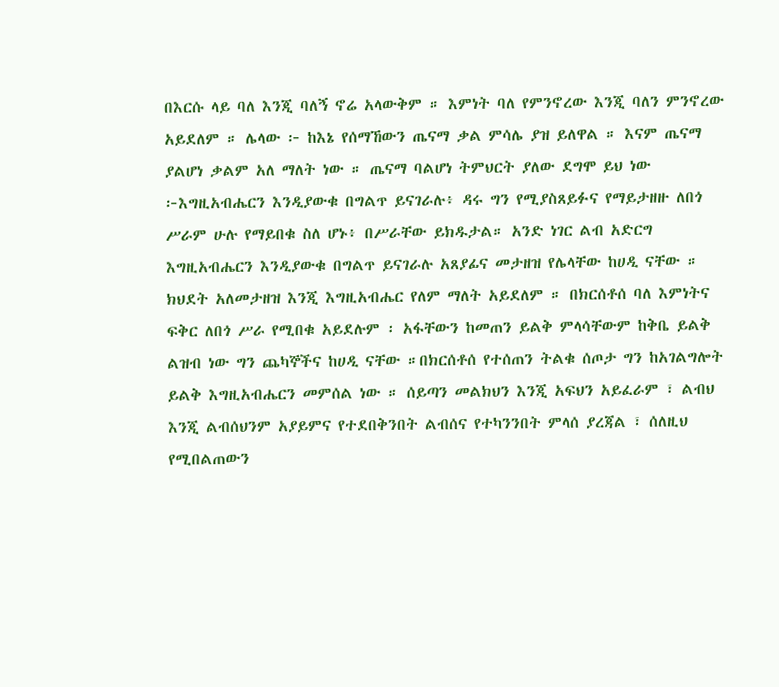በእርሱ ላይ ባለ እንጂ ባለኝ ኖሬ አላውቅም ። እምነት ባለ የምንኖረው እንጂ ባለን ምንኖረው አይደለም ። ሌላው ፦ ከእኔ የሰማኸውን ጤናማ ቃል ምሳሌ ያዝ ይለዋል ። እናም ጤናማ ያልሆነ ቃልም አለ ማለት ነው ። ጤናማ ባልሆነ ትምህርት ያለው ደግሞ ይህ ነው ፦እግዚአብሔርን እንዲያውቁ በግልጥ ይናገራሉ፥ ዳሩ ግን የሚያስጸይፉና የማይታዘዙ ለበጎ ሥራም ሁሉ የማይበቁ ስለ ሆኑ፥ በሥራቸው ይክዱታል። አንድ ነገር ልብ አድርግ እግዚአብሔርን እንዲያውቁ በግልጥ ይናገራሉ አጸያፊና መታዘዝ የሌላቸው ከሀዲ ናቸው ። ክህደት አለመታዘዝ እንጂ እግዚአብሔር የለም ማለት አይደለም ። በክርሰቶሰ ባለ እምነትና ፍቅር ለበጎ ሥራ የሚበቁ አይደሉም ፡ አፋቸውን ከመጠን ይልቅ ምላሳቸውም ከቅቤ ይልቅ ልዝብ ነው ግን ጨካኞችና ከሀዲ ናቸው ።በክርሰቶሰ የተሰጠን ትልቁ ሰጦታ ግን ከአገልግሎት ይልቅ እግዚአብሔርን መምሰል ነው ። ሰይጣን መልክህን እንጂ አፍህን አይፈራም ፣ ልብህ እንጂ ልብሰህንም አያይምና የተደበቅንበት ልብሰና የተካንንበት ምላሰ ያረጃል ፣ ሰለዚህ የሚበልጠውን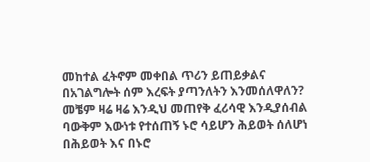መከተል ፈትኖም መቀበል ጥሪን ይጠይቃልና በአገልግሎት ሰም እረፍት ያጣንለትን እንመሰለዋለን? መቼም ዛሬ ዛሬ እንዲህ መጠየቅ ፈሪሳዊ እንዲያሰብል ባውቅም እውነቱ የተሰጠኝ ኑሮ ሳይሆን ሕይወት ሰለሆነ በሕይወት እና በኑሮ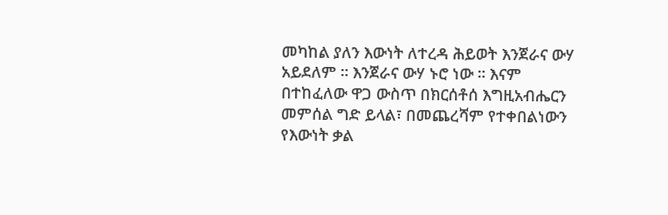መካከል ያለን እውነት ለተረዳ ሕይወት እንጀራና ውሃ አይደለም ። እንጀራና ውሃ ኑሮ ነው ። እናም በተከፈለው ዋጋ ውስጥ በክርሰቶሰ እግዚአብሔርን መምሰል ግድ ይላል፣ በመጨረሻም የተቀበልነውን የእውነት ቃል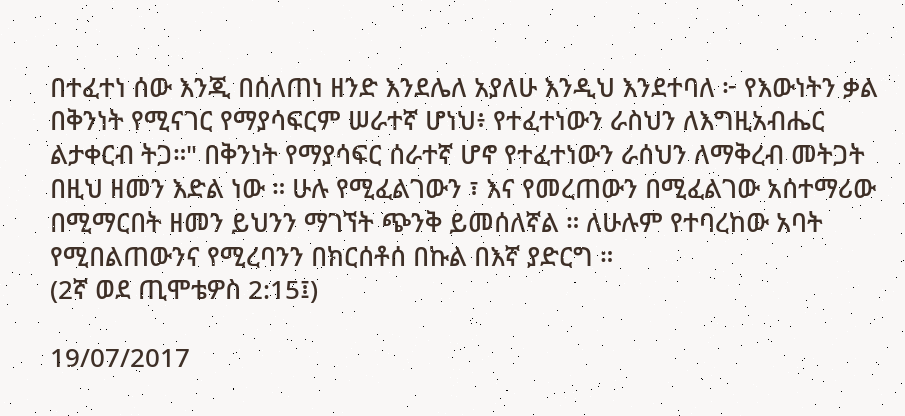በተፈተነ ሰው እንጂ በሰለጠነ ዘንድ እንደሌለ አያለሁ እንዲህ እንደተባለ ፦ የእውነትን ቃል በቅንነት የሚናገር የማያሳፍርም ሠራተኛ ሆነህ፥ የተፈተነውን ራስህን ለእግዚአብሔር ልታቀርብ ትጋ።" በቅንነት የማያሳፍር ሰራተኛ ሆኖ የተፈተነውን ራሰህን ለማቅረብ መትጋት በዚህ ዘመን እድል ነው ። ሁሉ የሚፈልገውን ፣ እና የመረጠውን በሚፈልገው አሰተማሪው በሚማርበት ዘመን ይህንን ማገኘት ጭንቅ ይመሰለኛል ። ለሁሉም የተባረከው አባት የሚበልጠውንና የሚረባንን በክርሰቶሰ በኩል በእኛ ያድርግ ።
(2ኛ ወደ ጢሞቴዎስ 2:15፤)

19/07/2017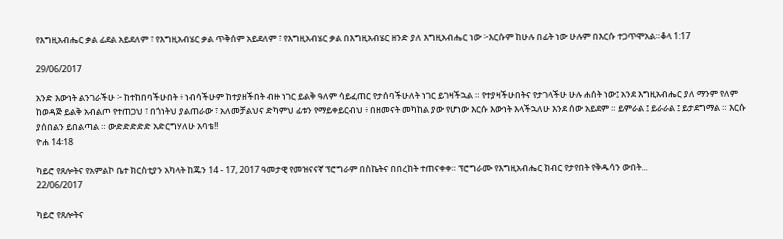የእግዚአብሔር ቃል ፊደል አይደለም ፣ የእግዚአብሄር ቃል ጥቅሰም አይደለም ፣ የእግዚአብሄር ቃል በእግዚአብሄር ዘንድ ያለ እግዚአብሔር ነው ፦እርሱም ከሁሉ በፊት ነው ሁሉም በእርሱ ተጋጥሞአል።ቆላ 1:17

29/06/2017

አንድ እውነት ልንገራችሁ ፦ ከተከበባችሁበት ፥ ነብሳችሁም ከተያዘችበት ብዙ ነገር ይልቅ ዓለም ሳይፈጠር የታሰባችሁለት ነገር ይገዛችኋል ። የተያዛችሁበትና የታገላችሁ ሁሉ ሐሰት ነው፤ አንደ እግዚአብሔር ያለ ማንም የለም ከወዳጅ ይልቅ አብልጦ የተጠጋህ ፣ በጎነትህ ያልጠራው ፣ አለመቻልህና ድካምህ ፊቱን የማይቀይርብህ ፥ በዘመናት መካከል ያው የሆነው እርሱ እውነት እላችኋለሁ እንደ ሰው አይደም ። ይምራል ፤ ይራራል ፤ ይታደግማል ። እርሱ ያሰበልን ይበልጣል ። ውድድድድድ አድርግሃለሁ አባቴ!!
ዮሐ 14፡18

ካይሮ የጸሎትና የአምልኮ ቤተ ክርስቲያን አካላት ከጁን 14 - 17, 2017 ዓመታዊ የመዝናናኛ ፕሮግራም በስኬትና በበረከት ተጠናቀቀ። ፕሮግራሙ የእግዚአብሔር ክብር የታየበት የቅዱሳን ውበት...
22/06/2017

ካይሮ የጸሎትና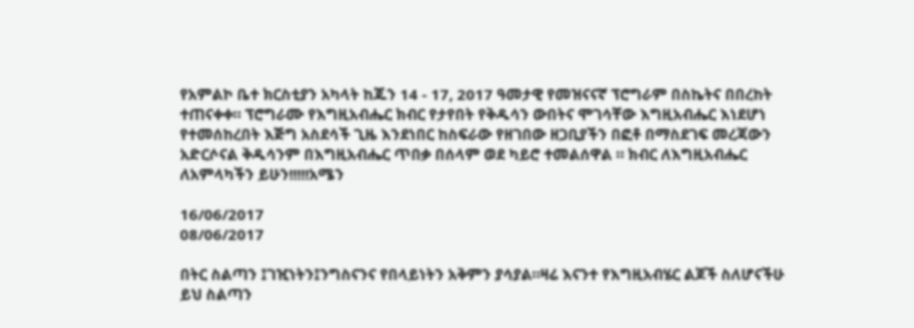የአምልኮ ቤተ ክርስቲያን አካላት ከጁን 14 - 17, 2017 ዓመታዊ የመዝናናኛ ፕሮግራም በስኬትና በበረከት ተጠናቀቀ። ፕሮግራሙ የእግዚአብሔር ክብር የታየበት የቅዱሳን ውበትና ሞገሳቸው እግዚአብሔር እነደሆነ የተመሰከረበት እጅግ አስደሳች ጊዜ እንደነበር ከስፍራው የዘገበው ዘጋቢያችን በፎቶ በማስደገፍ መረጃውን አድርሶናል ቅዱሳንም በእግዚአብሔር ጥበቃ በሰላም ወደ ካይሮ ተመልሰዋል ። ክብር ለእግዚአብሔር ለአምላካችን ይሁን!!!!!አሜን

16/06/2017
08/06/2017

በትር ስልጣን ፤ገዢነትን፤ንግስናንና የበላይነትን አቅምን ያሳያል።ዛሬ እናንተ የእግዚአብሄር ልጆች ስለሆናችሁ ይህ ስልጣን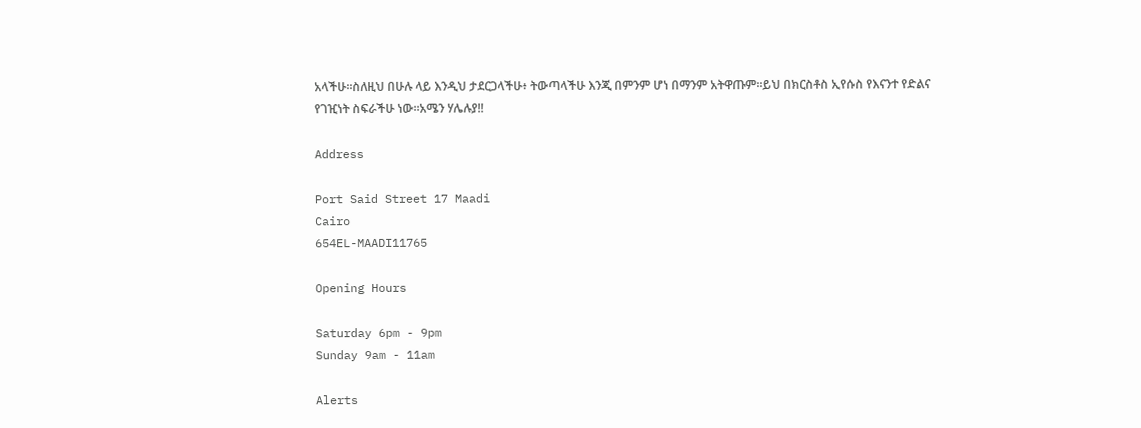አላችሁ።ስለዚህ በሁሉ ላይ እንዲህ ታደርጋላችሁ፥ ትውጣላችሁ እንጂ በምንም ሆነ በማንም አትዋጡም።ይህ በክርስቶስ ኢየሱስ የእናንተ የድልና የገዢነት ስፍራችሁ ነው።አሜን ሃሌሉያ!!

Address

Port Said Street 17 Maadi
Cairo
654EL-MAADI11765

Opening Hours

Saturday 6pm - 9pm
Sunday 9am - 11am

Alerts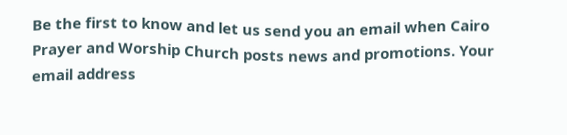Be the first to know and let us send you an email when Cairo Prayer and Worship Church posts news and promotions. Your email address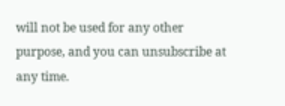will not be used for any other purpose, and you can unsubscribe at any time.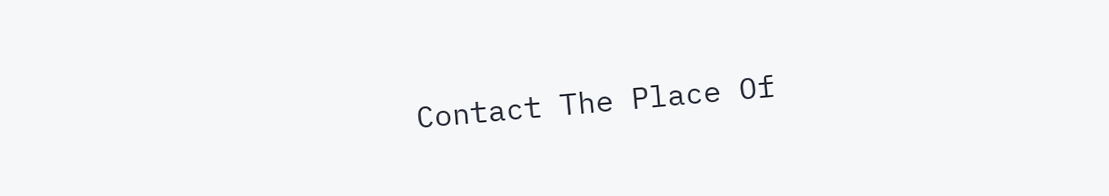Contact The Place Of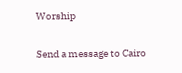Worship

Send a message to Cairo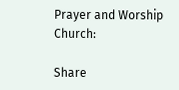Prayer and Worship Church:

Share